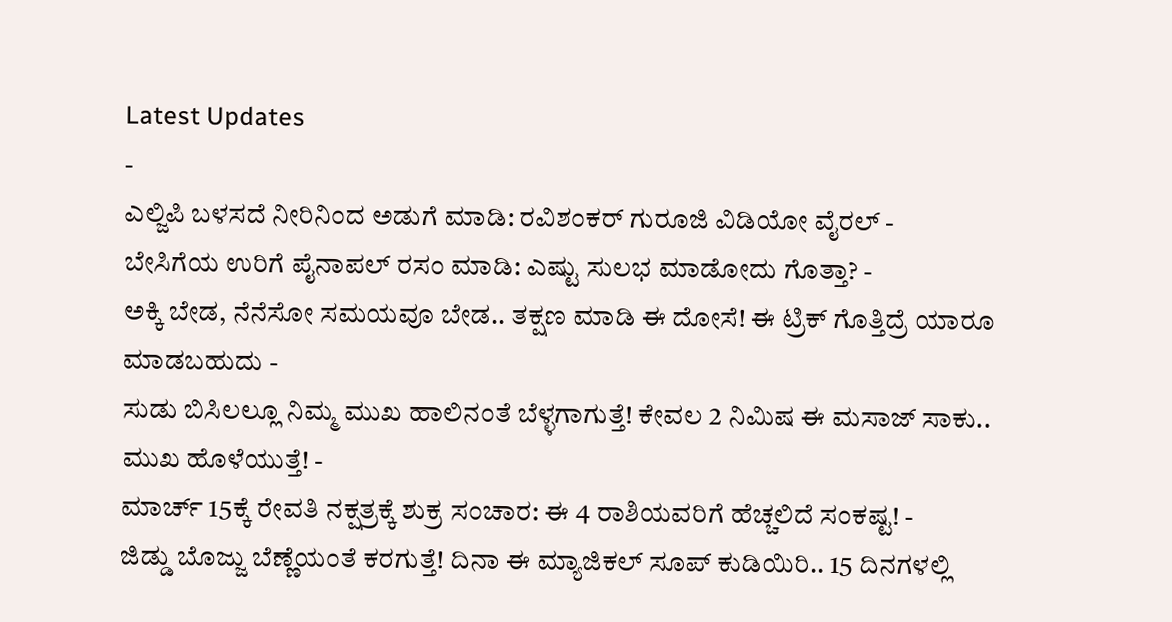Latest Updates
-
ಎಲ್ಜಿಪಿ ಬಳಸದೆ ನೀರಿನಿಂದ ಅಡುಗೆ ಮಾಡಿ: ರವಿಶಂಕರ್ ಗುರೂಜಿ ವಿಡಿಯೋ ವೈರಲ್ -
ಬೇಸಿಗೆಯ ಉರಿಗೆ ಪೈನಾಪಲ್ ರಸಂ ಮಾಡಿ: ಎಷ್ಟು ಸುಲಭ ಮಾಡೋದು ಗೊತ್ತಾ? -
ಅಕ್ಕಿ ಬೇಡ, ನೆನೆಸೋ ಸಮಯವೂ ಬೇಡ.. ತಕ್ಷಣ ಮಾಡಿ ಈ ದೋಸೆ! ಈ ಟ್ರಿಕ್ ಗೊತ್ತಿದ್ರೆ ಯಾರೂ ಮಾಡಬಹುದು -
ಸುಡು ಬಿಸಿಲಲ್ಲೂ ನಿಮ್ಮ ಮುಖ ಹಾಲಿನಂತೆ ಬೆಳ್ಳಗಾಗುತ್ತೆ! ಕೇವಲ 2 ನಿಮಿಷ ಈ ಮಸಾಜ್ ಸಾಕು.. ಮುಖ ಹೊಳೆಯುತ್ತೆ! -
ಮಾರ್ಚ್ 15ಕ್ಕೆ ರೇವತಿ ನಕ್ಷತ್ರಕ್ಕೆ ಶುಕ್ರ ಸಂಚಾರ: ಈ 4 ರಾಶಿಯವರಿಗೆ ಹೆಚ್ಚಲಿದೆ ಸಂಕಷ್ಟ! -
ಜಿಡ್ಡು ಬೊಜ್ಜು ಬೆಣ್ಣೆಯಂತೆ ಕರಗುತ್ತೆ! ದಿನಾ ಈ ಮ್ಯಾಜಿಕಲ್ ಸೂಪ್ ಕುಡಿಯಿರಿ.. 15 ದಿನಗಳಲ್ಲಿ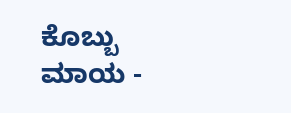ಕೊಬ್ಬು ಮಾಯ -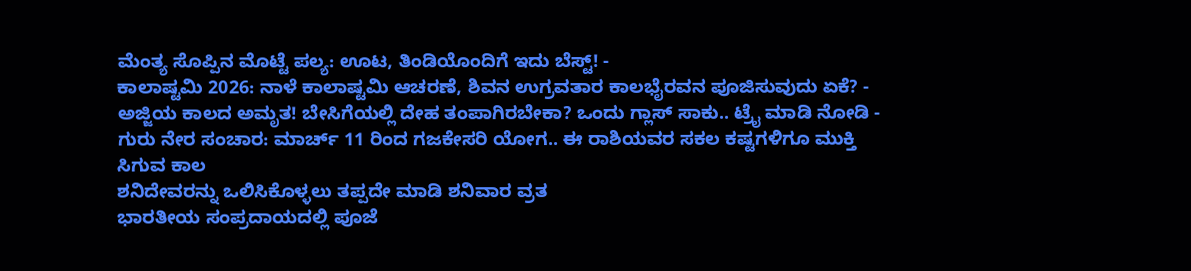ಮೆಂತ್ಯ ಸೊಪ್ಪಿನ ಮೊಟ್ಟೆ ಪಲ್ಯ: ಊಟ, ತಿಂಡಿಯೊಂದಿಗೆ ಇದು ಬೆಸ್ಟ್! -
ಕಾಲಾಷ್ಟಮಿ 2026: ನಾಳೆ ಕಾಲಾಷ್ಟಮಿ ಆಚರಣೆ, ಶಿವನ ಉಗ್ರವತಾರ ಕಾಲಭೈರವನ ಪೂಜಿಸುವುದು ಏಕೆ? -
ಅಜ್ಜಿಯ ಕಾಲದ ಅಮೃತ! ಬೇಸಿಗೆಯಲ್ಲಿ ದೇಹ ತಂಪಾಗಿರಬೇಕಾ? ಒಂದು ಗ್ಲಾಸ್ ಸಾಕು.. ಟ್ರೈ ಮಾಡಿ ನೋಡಿ -
ಗುರು ನೇರ ಸಂಚಾರ: ಮಾರ್ಚ್ 11 ರಿಂದ ಗಜಕೇಸರಿ ಯೋಗ.. ಈ ರಾಶಿಯವರ ಸಕಲ ಕಷ್ಟಗಳಿಗೂ ಮುಕ್ತಿ ಸಿಗುವ ಕಾಲ
ಶನಿದೇವರನ್ನು ಒಲಿಸಿಕೊಳ್ಳಲು ತಪ್ಪದೇ ಮಾಡಿ ಶನಿವಾರ ವ್ರತ
ಭಾರತೀಯ ಸಂಪ್ರದಾಯದಲ್ಲಿ ಪೂಜೆ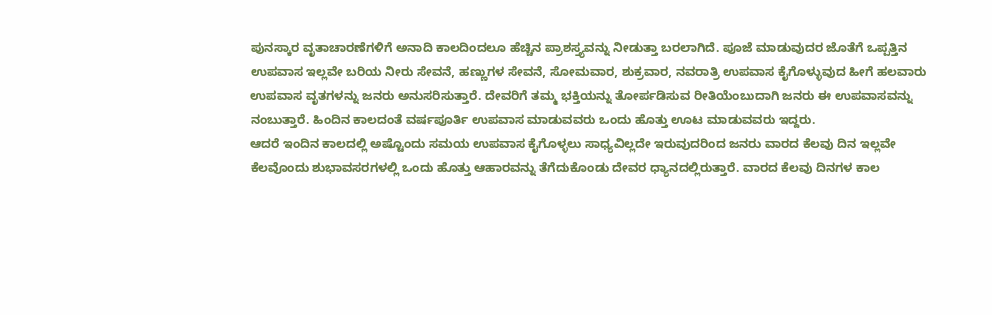ಪುನಸ್ಕಾರ ವೃತಾಚಾರಣೆಗಳಿಗೆ ಅನಾದಿ ಕಾಲದಿಂದಲೂ ಹೆಚ್ಚಿನ ಪ್ರಾಶಸ್ತ್ಯವನ್ನು ನೀಡುತ್ತಾ ಬರಲಾಗಿದೆ. ಪೂಜೆ ಮಾಡುವುದರ ಜೊತೆಗೆ ಒಪ್ಪತ್ತಿನ ಉಪವಾಸ ಇಲ್ಲವೇ ಬರಿಯ ನೀರು ಸೇವನೆ, ಹಣ್ಣುಗಳ ಸೇವನೆ, ಸೋಮವಾರ, ಶುಕ್ರವಾರ, ನವರಾತ್ರಿ ಉಪವಾಸ ಕೈಗೊಳ್ಳುವುದ ಹೀಗೆ ಹಲವಾರು ಉಪವಾಸ ವೃತಗಳನ್ನು ಜನರು ಅನುಸರಿಸುತ್ತಾರೆ. ದೇವರಿಗೆ ತಮ್ಮ ಭಕ್ತಿಯನ್ನು ತೋರ್ಪಡಿಸುವ ರೀತಿಯೆಂಬುದಾಗಿ ಜನರು ಈ ಉಪವಾಸವನ್ನು ನಂಬುತ್ತಾರೆ. ಹಿಂದಿನ ಕಾಲದಂತೆ ವರ್ಷಪೂರ್ತಿ ಉಪವಾಸ ಮಾಡುವವರು ಒಂದು ಹೊತ್ತು ಊಟ ಮಾಡುವವರು ಇದ್ದರು.
ಆದರೆ ಇಂದಿನ ಕಾಲದಲ್ಲಿ ಅಷ್ಟೊಂದು ಸಮಯ ಉಪವಾಸ ಕೈಗೊಳ್ಳಲು ಸಾಧ್ಯವಿಲ್ಲದೇ ಇರುವುದರಿಂದ ಜನರು ವಾರದ ಕೆಲವು ದಿನ ಇಲ್ಲವೇ ಕೆಲವೊಂದು ಶುಭಾವಸರಗಳಲ್ಲಿ ಒಂದು ಹೊತ್ತು ಆಹಾರವನ್ನು ತೆಗೆದುಕೊಂಡು ದೇವರ ಧ್ಯಾನದಲ್ಲಿರುತ್ತಾರೆ. ವಾರದ ಕೆಲವು ದಿನಗಳ ಕಾಲ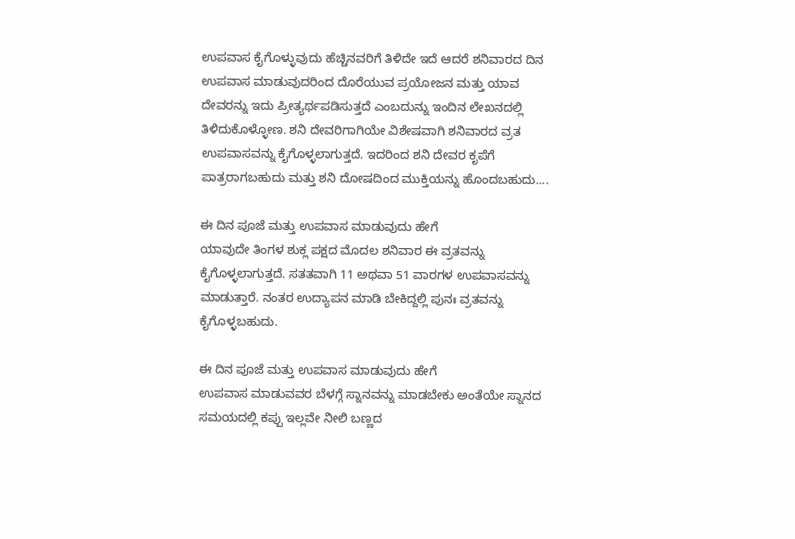ಉಪವಾಸ ಕೈಗೊಳ್ಳುವುದು ಹೆಚ್ಚಿನವರಿಗೆ ತಿಳಿದೇ ಇದೆ ಆದರೆ ಶನಿವಾರದ ದಿನ ಉಪವಾಸ ಮಾಡುವುದರಿಂದ ದೊರೆಯುವ ಪ್ರಯೋಜನ ಮತ್ತು ಯಾವ ದೇವರನ್ನು ಇದು ಪ್ರೀತ್ಯರ್ಥಪಡಿಸುತ್ತದೆ ಎಂಬದುನ್ನು ಇಂದಿನ ಲೇಖನದಲ್ಲಿ ತಿಳಿದುಕೊಳ್ಳೋಣ. ಶನಿ ದೇವರಿಗಾಗಿಯೇ ವಿಶೇಷವಾಗಿ ಶನಿವಾರದ ವ್ರತ ಉಪವಾಸವನ್ನು ಕೈಗೊಳ್ಳಲಾಗುತ್ತದೆ. ಇದರಿಂದ ಶನಿ ದೇವರ ಕೃಪೆಗೆ ಪಾತ್ರರಾಗಬಹುದು ಮತ್ತು ಶನಿ ದೋಷದಿಂದ ಮುಕ್ತಿಯನ್ನು ಹೊಂದಬಹುದು....

ಈ ದಿನ ಪೂಜೆ ಮತ್ತು ಉಪವಾಸ ಮಾಡುವುದು ಹೇಗೆ
ಯಾವುದೇ ತಿಂಗಳ ಶುಕ್ಲ ಪಕ್ಷದ ಮೊದಲ ಶನಿವಾರ ಈ ವ್ರತವನ್ನು ಕೈಗೊಳ್ಳಲಾಗುತ್ತದೆ. ಸತತವಾಗಿ 11 ಅಥವಾ 51 ವಾರಗಳ ಉಪವಾಸವನ್ನು ಮಾಡುತ್ತಾರೆ. ನಂತರ ಉದ್ಯಾಪನ ಮಾಡಿ ಬೇಕಿದ್ದಲ್ಲಿ ಪುನಃ ವ್ರತವನ್ನು ಕೈಗೊಳ್ಳಬಹುದು.

ಈ ದಿನ ಪೂಜೆ ಮತ್ತು ಉಪವಾಸ ಮಾಡುವುದು ಹೇಗೆ
ಉಪವಾಸ ಮಾಡುವವರ ಬೆಳಗ್ಗೆ ಸ್ನಾನವನ್ನು ಮಾಡಬೇಕು ಅಂತೆಯೇ ಸ್ನಾನದ ಸಮಯದಲ್ಲಿ ಕಪ್ಪು ಇಲ್ಲವೇ ನೀಲಿ ಬಣ್ಣದ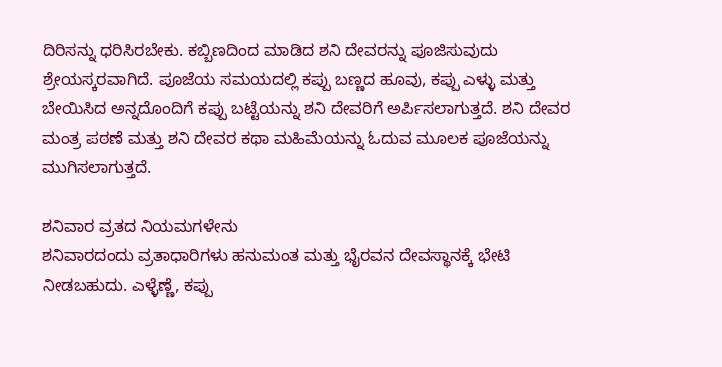ದಿರಿಸನ್ನು ಧರಿಸಿರಬೇಕು. ಕಬ್ಬಿಣದಿಂದ ಮಾಡಿದ ಶನಿ ದೇವರನ್ನು ಪೂಜಿಸುವುದು ಶ್ರೇಯಸ್ಕರವಾಗಿದೆ. ಪೂಜೆಯ ಸಮಯದಲ್ಲಿ ಕಪ್ಪು ಬಣ್ಣದ ಹೂವು, ಕಪ್ಪು ಎಳ್ಳು ಮತ್ತು ಬೇಯಿಸಿದ ಅನ್ನದೊಂದಿಗೆ ಕಪ್ಪು ಬಟ್ಟೆಯನ್ನು ಶನಿ ದೇವರಿಗೆ ಅರ್ಪಿಸಲಾಗುತ್ತದೆ. ಶನಿ ದೇವರ ಮಂತ್ರ ಪಠಣೆ ಮತ್ತು ಶನಿ ದೇವರ ಕಥಾ ಮಹಿಮೆಯನ್ನು ಓದುವ ಮೂಲಕ ಪೂಜೆಯನ್ನು ಮುಗಿಸಲಾಗುತ್ತದೆ.

ಶನಿವಾರ ವ್ರತದ ನಿಯಮಗಳೇನು
ಶನಿವಾರದಂದು ವ್ರತಾಧಾರಿಗಳು ಹನುಮಂತ ಮತ್ತು ಭೈರವನ ದೇವಸ್ಥಾನಕ್ಕೆ ಭೇಟಿ ನೀಡಬಹುದು. ಎಳ್ಳೆಣ್ಣೆ, ಕಪ್ಪು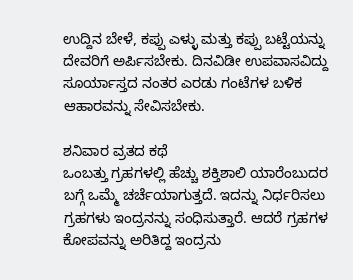ಉದ್ದಿನ ಬೇಳೆ, ಕಪ್ಪು ಎಳ್ಳು ಮತ್ತು ಕಪ್ಪು ಬಟ್ಟೆಯನ್ನು ದೇವರಿಗೆ ಅರ್ಪಿಸಬೇಕು. ದಿನವಿಡೀ ಉಪವಾಸವಿದ್ದು ಸೂರ್ಯಾಸ್ತದ ನಂತರ ಎರಡು ಗಂಟೆಗಳ ಬಳಿಕ ಆಹಾರವನ್ನು ಸೇವಿಸಬೇಕು.

ಶನಿವಾರ ವ್ರತದ ಕಥೆ
ಒಂಬತ್ತು ಗ್ರಹಗಳಲ್ಲಿ ಹೆಚ್ಚು ಶಕ್ತಿಶಾಲಿ ಯಾರೆಂಬುದರ ಬಗ್ಗೆ ಒಮ್ಮೆ ಚರ್ಚೆಯಾಗುತ್ತದೆ. ಇದನ್ನು ನಿರ್ಧರಿಸಲು ಗ್ರಹಗಳು ಇಂದ್ರನನ್ನು ಸಂಧಿಸುತ್ತಾರೆ. ಆದರೆ ಗ್ರಹಗಳ ಕೋಪವನ್ನು ಅರಿತಿದ್ದ ಇಂದ್ರನು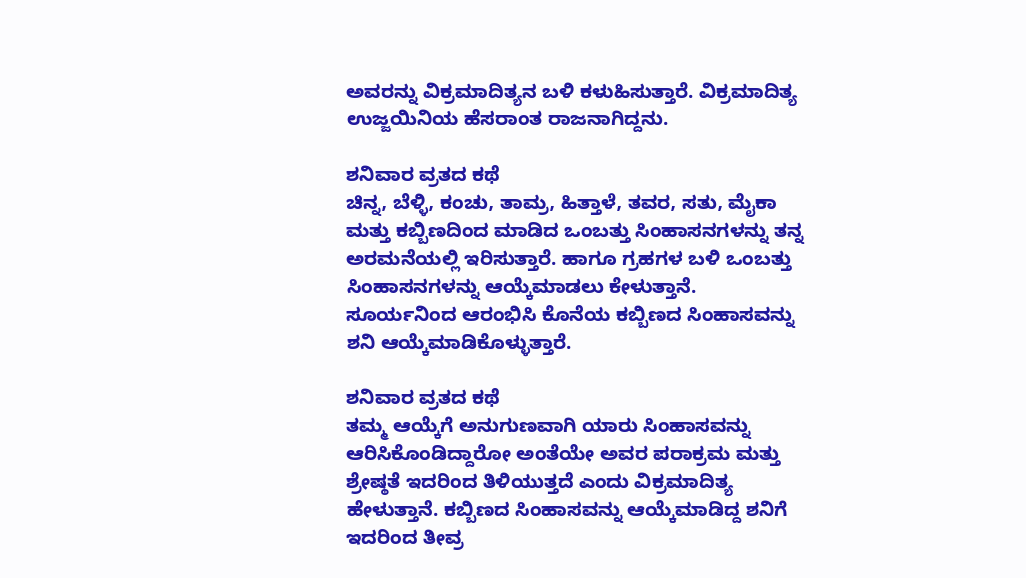ಅವರನ್ನು ವಿಕ್ರಮಾದಿತ್ಯನ ಬಳಿ ಕಳುಹಿಸುತ್ತಾರೆ. ವಿಕ್ರಮಾದಿತ್ಯ ಉಜ್ಜಯಿನಿಯ ಹೆಸರಾಂತ ರಾಜನಾಗಿದ್ದನು.

ಶನಿವಾರ ವ್ರತದ ಕಥೆ
ಚಿನ್ನ, ಬೆಳ್ಳಿ, ಕಂಚು, ತಾಮ್ರ, ಹಿತ್ತಾಳೆ, ತವರ, ಸತು, ಮೈಕಾ ಮತ್ತು ಕಬ್ಬಿಣದಿಂದ ಮಾಡಿದ ಒಂಬತ್ತು ಸಿಂಹಾಸನಗಳನ್ನು ತನ್ನ ಅರಮನೆಯಲ್ಲಿ ಇರಿಸುತ್ತಾರೆ. ಹಾಗೂ ಗ್ರಹಗಳ ಬಳಿ ಒಂಬತ್ತು ಸಿಂಹಾಸನಗಳನ್ನು ಆಯ್ಕೆಮಾಡಲು ಕೇಳುತ್ತಾನೆ. ಸೂರ್ಯನಿಂದ ಆರಂಭಿಸಿ ಕೊನೆಯ ಕಬ್ಬಿಣದ ಸಿಂಹಾಸವನ್ನು ಶನಿ ಆಯ್ಕೆಮಾಡಿಕೊಳ್ಳುತ್ತಾರೆ.

ಶನಿವಾರ ವ್ರತದ ಕಥೆ
ತಮ್ಮ ಆಯ್ಕೆಗೆ ಅನುಗುಣವಾಗಿ ಯಾರು ಸಿಂಹಾಸವನ್ನು ಆರಿಸಿಕೊಂಡಿದ್ದಾರೋ ಅಂತೆಯೇ ಅವರ ಪರಾಕ್ರಮ ಮತ್ತು ಶ್ರೇಷ್ಠತೆ ಇದರಿಂದ ತಿಳಿಯುತ್ತದೆ ಎಂದು ವಿಕ್ರಮಾದಿತ್ಯ ಹೇಳುತ್ತಾನೆ. ಕಬ್ಬಿಣದ ಸಿಂಹಾಸವನ್ನು ಆಯ್ಕೆಮಾಡಿದ್ದ ಶನಿಗೆ ಇದರಿಂದ ತೀವ್ರ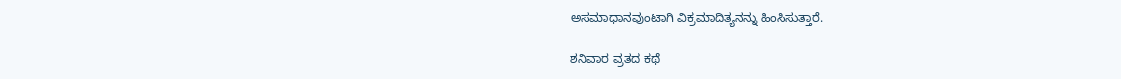ಅಸಮಾಧಾನವುಂಟಾಗಿ ವಿಕ್ರಮಾದಿತ್ಯನನ್ನು ಹಿಂಸಿಸುತ್ತಾರೆ.

ಶನಿವಾರ ವ್ರತದ ಕಥೆ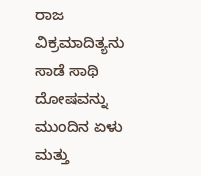ರಾಜ ವಿಕ್ರಮಾದಿತ್ಯನು ಸಾಡೆ ಸಾಥಿ ದೋಷವನ್ನು ಮುಂದಿನ ಏಳು ಮತ್ತು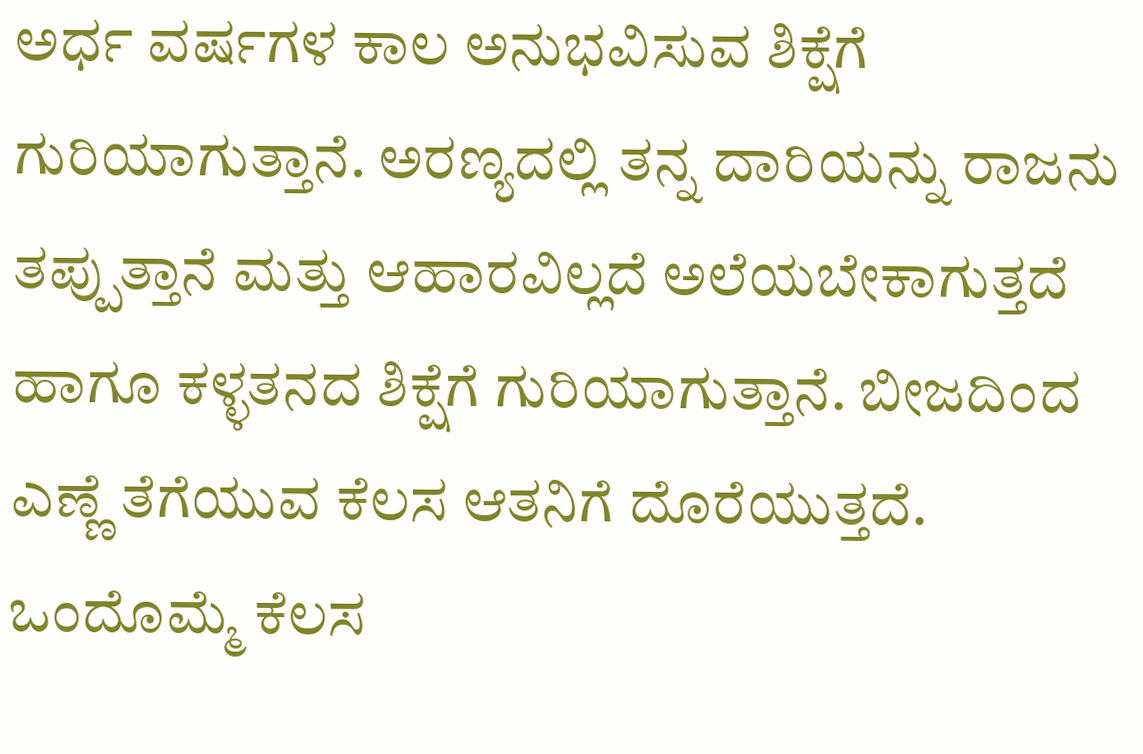ಅರ್ಧ ವರ್ಷಗಳ ಕಾಲ ಅನುಭವಿಸುವ ಶಿಕ್ಷೆಗೆ ಗುರಿಯಾಗುತ್ತಾನೆ. ಅರಣ್ಯದಲ್ಲಿ ತನ್ನ ದಾರಿಯನ್ನು ರಾಜನು ತಪ್ಪುತ್ತಾನೆ ಮತ್ತು ಆಹಾರವಿಲ್ಲದೆ ಅಲೆಯಬೇಕಾಗುತ್ತದೆ ಹಾಗೂ ಕಳ್ಳತನದ ಶಿಕ್ಷೆಗೆ ಗುರಿಯಾಗುತ್ತಾನೆ. ಬೀಜದಿಂದ ಎಣ್ಣೆ ತೆಗೆಯುವ ಕೆಲಸ ಆತನಿಗೆ ದೊರೆಯುತ್ತದೆ. ಒಂದೊಮ್ಮೆ ಕೆಲಸ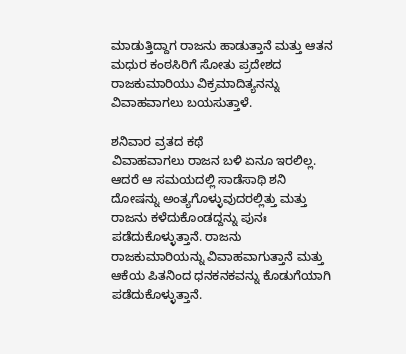ಮಾಡುತ್ತಿದ್ದಾಗ ರಾಜನು ಹಾಡುತ್ತಾನೆ ಮತ್ತು ಆತನ ಮಧುರ ಕಂಠಸಿರಿಗೆ ಸೋತು ಪ್ರದೇಶದ ರಾಜಕುಮಾರಿಯು ವಿಕ್ರಮಾದಿತ್ಯನನ್ನು ವಿವಾಹವಾಗಲು ಬಯಸುತ್ತಾಳೆ.

ಶನಿವಾರ ವ್ರತದ ಕಥೆ
ವಿವಾಹವಾಗಲು ರಾಜನ ಬಳಿ ಏನೂ ಇರಲಿಲ್ಲ. ಆದರೆ ಆ ಸಮಯದಲ್ಲಿ ಸಾಡೆಸಾಥಿ ಶನಿ ದೋಷನ್ನು ಅಂತ್ಯಗೊಳ್ಳುವುದರಲ್ಲಿತ್ತು ಮತ್ತು ರಾಜನು ಕಳೆದುಕೊಂಡದ್ದನ್ನು ಪುನಃ ಪಡೆದುಕೊಳ್ಳುತ್ತಾನೆ. ರಾಜನು ರಾಜಕುಮಾರಿಯನ್ನು ವಿವಾಹವಾಗುತ್ತಾನೆ ಮತ್ತು ಆಕೆಯ ಪಿತನಿಂದ ಧನಕನಕವನ್ನು ಕೊಡುಗೆಯಾಗಿ ಪಡೆದುಕೊಳ್ಳುತ್ತಾನೆ.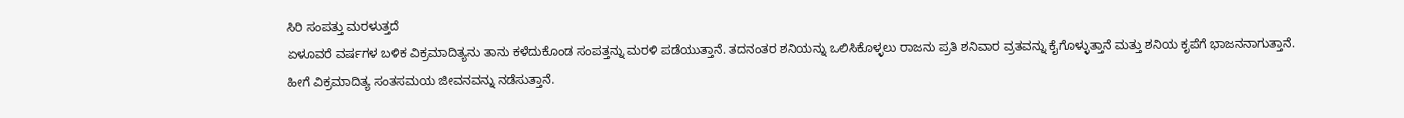ಸಿರಿ ಸಂಪತ್ತು ಮರಳುತ್ತದೆ
ಏಳೂವರೆ ವರ್ಷಗಳ ಬಳಿಕ ವಿಕ್ರಮಾದಿತ್ಯನು ತಾನು ಕಳೆದುಕೊಂಡ ಸಂಪತ್ತನ್ನು ಮರಳಿ ಪಡೆಯುತ್ತಾನೆ. ತದನಂತರ ಶನಿಯನ್ನು ಒಲಿಸಿಕೊಳ್ಳಲು ರಾಜನು ಪ್ರತಿ ಶನಿವಾರ ವ್ರತವನ್ನು ಕೈಗೊಳ್ಳುತ್ತಾನೆ ಮತ್ತು ಶನಿಯ ಕೃಪೆಗೆ ಭಾಜನನಾಗುತ್ತಾನೆ. ಹೀಗೆ ವಿಕ್ರಮಾದಿತ್ಯ ಸಂತಸಮಯ ಜೀವನವನ್ನು ನಡೆಸುತ್ತಾನೆ.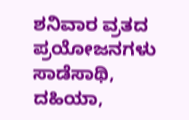ಶನಿವಾರ ವ್ರತದ ಪ್ರಯೋಜನಗಳು
ಸಾಡೆಸಾಥಿ, ದಹಿಯಾ,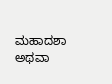ಮಹಾದಶಾ ಅಥವಾ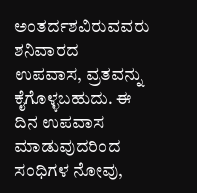ಅಂತರ್ದಶವಿರುವವರು ಶನಿವಾರದ ಉಪವಾಸ, ವ್ರತವನ್ನು ಕೈಗೊಳ್ಳಬಹುದು. ಈ ದಿನ ಉಪವಾಸ ಮಾಡುವುದರಿಂದ ಸಂಧಿಗಳ ನೋವು,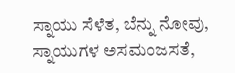ಸ್ನಾಯು ಸೆಳೆತ, ಬೆನ್ನು ನೋವು, ಸ್ನಾಯುಗಳ ಅಸಮಂಜಸತೆ,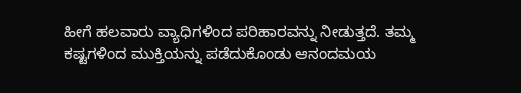ಹೀಗೆ ಹಲವಾರು ವ್ಯಾಧಿಗಳಿಂದ ಪರಿಹಾರವನ್ನು ನೀಡುತ್ತದೆ. ತಮ್ಮ ಕಷ್ಟಗಳಿಂದ ಮುಕ್ತಿಯನ್ನು ಪಡೆದುಕೊಂಡು ಆನಂದಮಯ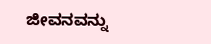ಜೀವನವನ್ನು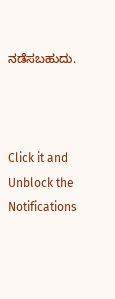ನಡೆಸಬಹುದು.



Click it and Unblock the Notifications